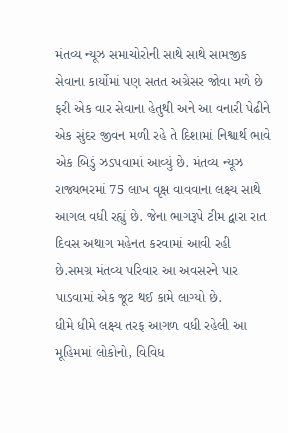મંતવ્ય ન્યૂઝ સમાચોરોની સાથે સાથે સામજીક સેવાના કાર્યોમાં પણ સતત અગ્રેસર જોવા મળે છે ફરી એક વાર સેવાના હેતુથી અને આ વનારી પેઢીને એક સુંદર જીવન મળી રહે તે દિશામાં નિશ્વાર્થ ભાવે એક બિડું ઝડપવામાં આવ્યું છે. મંતવ્ય ન્યૂઝ રાજ્યભરમાં 75 લાખ વૃક્ષ વાવવાના લક્ષ્ય સાથે આગલ વધી રહ્યું છે. જેના ભાગરૂપે ટીમ દ્વારા રાત દિવસ અથાગ મહેનત કરવામાં આવી રહી છે.સમગ્ર મંતવ્ય પરિવાર આ અવસરને પાર પાડવામાં એક જૂટ થઈ કામે લાગ્યો છે.
ધીમે ધીમે લક્ષ્ય તરફ આગળ વધી રહેલી આ મૂહિમમાં લોકોનો, વિવિધ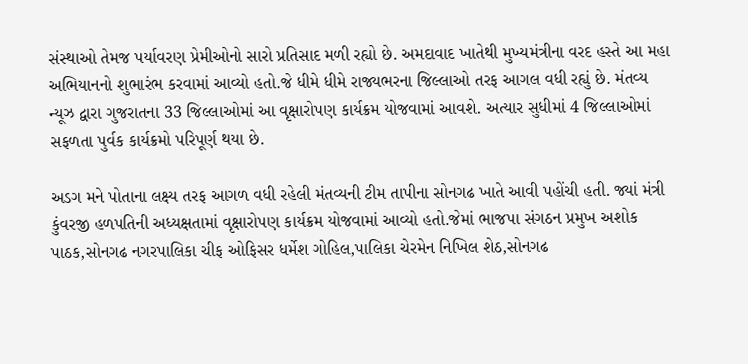સંસ્થાઓ તેમજ પર્યાવરણ પ્રેમીઓનો સારો પ્રતિસાદ મળી રહ્યો છે. અમદાવાદ ખાતેથી મુખ્યમંત્રીના વરદ હસ્તે આ મહા અભિયાનનો શુભારંભ કરવામાં આવ્યો હતો.જે ધીમે ધીમે રાજ્યભરના જિલ્લાઓ તરફ આગલ વધી રહ્યું છે. મંતવ્ય ન્યૂઝ દ્વારા ગુજરાતના 33 જિલ્લાઓમાં આ વૃક્ષારોપણ કાર્યક્રમ યોજવામાં આવશે. અત્યાર સુધીમાં 4 જિલ્લાઓમાં સફળતા પુર્વક કાર્યક્રમો પરિપૂર્ણ થયા છે.

અડગ મને પોતાના લક્ષ્ય તરફ આગળ વધી રહેલી મંતવ્યની ટીમ તાપીના સોનગઢ ખાતે આવી પહોંચી હતી. જ્યાં મંત્રી કુંવરજી હળપતિની અધ્યક્ષતામાં વૃક્ષારોપણ કાર્યક્રમ યોજવામાં આવ્યો હતો.જેમાં ભાજપા સંગઠન પ્રમુખ અશોક પાઠક,સોનગઢ નગરપાલિકા ચીફ ઓફિસર ધર્મેશ ગોહિલ,પાલિકા ચેરમેન નિખિલ શેઠ,સોનગઢ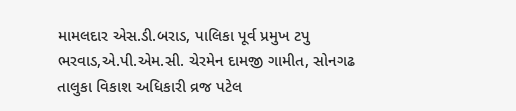મામલદાર એસ.ડી.બરાડ, પાલિકા પૂર્વ પ્રમુખ ટપુ ભરવાડ,એ.પી.એમ.સી. ચેરમેન દામજી ગામીત, સોનગઢ તાલુકા વિકાશ અધિકારી વ્રજ પટેલ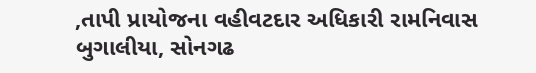,તાપી પ્રાયોજના વહીવટદાર અધિકારી રામનિવાસ બુગાલીયા, સોનગઢ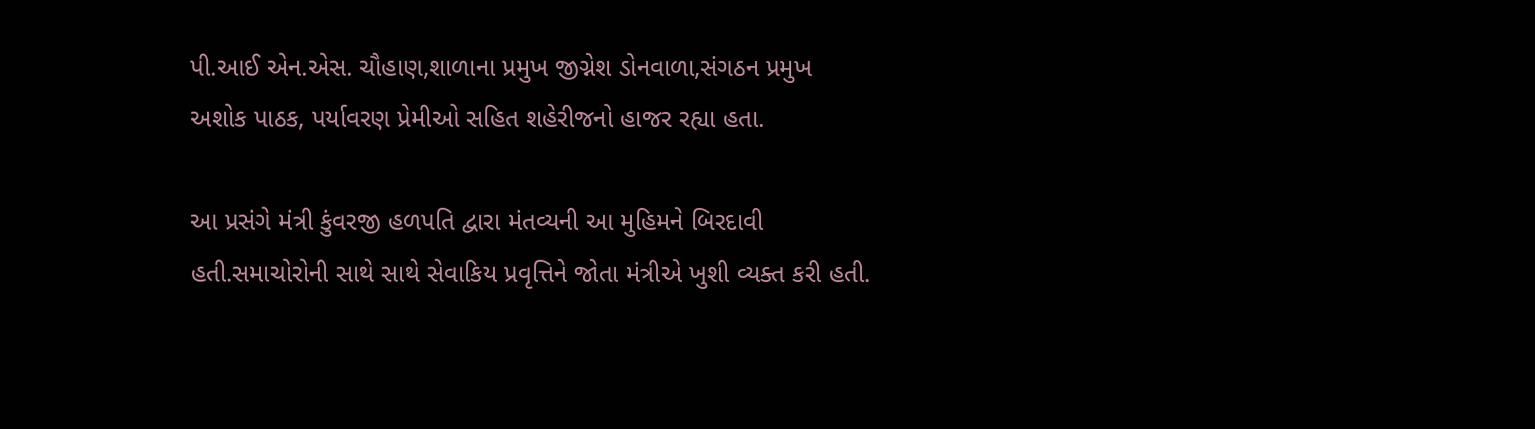પી.આઈ એન.એસ. ચૌહાણ,શાળાના પ્રમુખ જીગ્નેશ ડોનવાળા,સંગઠન પ્રમુખ અશોક પાઠક, પર્યાવરણ પ્રેમીઓ સહિત શહેરીજનો હાજર રહ્યા હતા.

આ પ્રસંગે મંત્રી કુંવરજી હળપતિ દ્વારા મંતવ્યની આ મુહિમને બિરદાવી હતી.સમાચોરોની સાથે સાથે સેવાકિય પ્રવૃત્તિને જોતા મંત્રીએ ખુશી વ્યક્ત કરી હતી.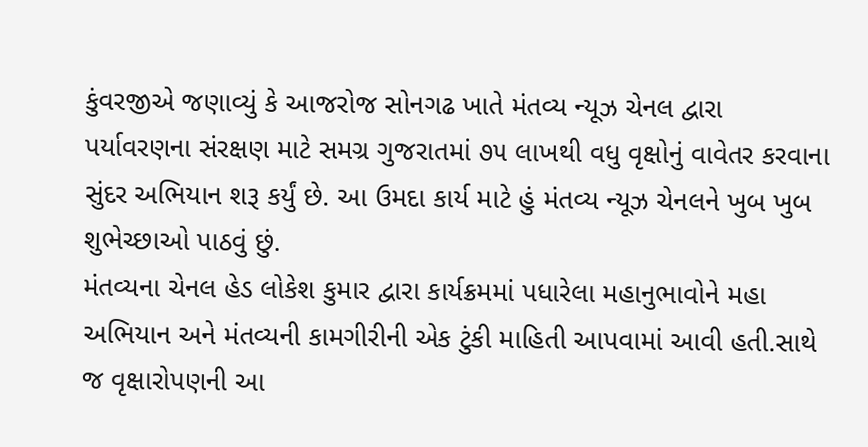કુંવરજીએ જણાવ્યું કે આજરોજ સોનગઢ ખાતે મંતવ્ય ન્યૂઝ ચેનલ દ્વારા પર્યાવરણના સંરક્ષણ માટે સમગ્ર ગુજરાતમાં ૭૫ લાખથી વધુ વૃક્ષોનું વાવેતર કરવાના સુંદર અભિયાન શરૂ કર્યું છે. આ ઉમદા કાર્ય માટે હું મંતવ્ય ન્યૂઝ ચેનલને ખુબ ખુબ શુભેચ્છાઓ પાઠવું છું.
મંતવ્યના ચેનલ હેડ લોકેશ કુમાર દ્વારા કાર્યક્રમમાં પધારેલા મહાનુભાવોને મહા અભિયાન અને મંતવ્યની કામગીરીની એક ટુંકી માહિતી આપવામાં આવી હતી.સાથે જ વૃક્ષારોપણની આ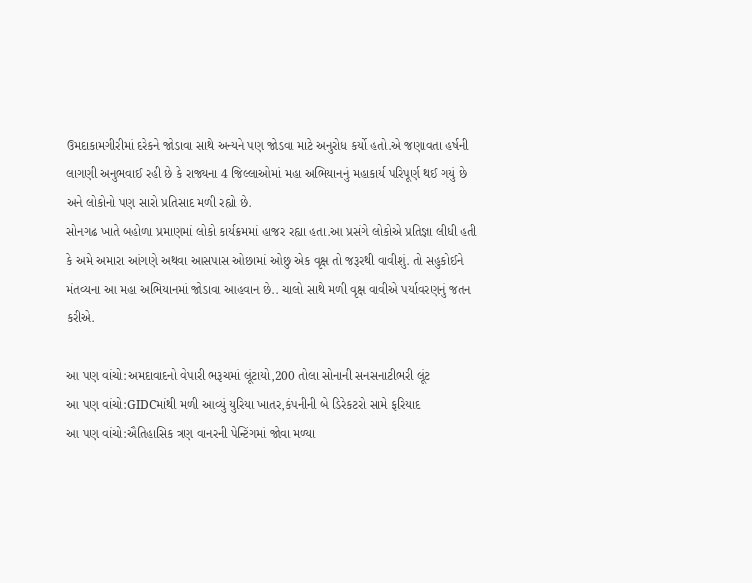ઉમદાકામગીરીમાં દરેકને જોડાવા સાથે અન્યને પણ જોડવા માટે અનુરોધ કર્યો હતો.એ જણાવતા હર્ષની લાગણી અનુભવાઈ રહી છે કે રાજ્યના 4 જિલ્લાઓમાં મહા અભિયાનનું મહાકાર્ય પરિપૂર્ણ થઈ ગયું છે અને લોકોનો પણ સારો પ્રતિસાદ મળી રહ્યો છે.
સોનગઢ ખાતે બહોળા પ્રમાણમાં લોકો કાર્યક્રમમાં હાજર રહ્યા હતા.આ પ્રસંગે લોકોએ પ્રતિજ્ઞા લીધી હતી કે અમે અમારા આંગણે અથવા આસપાસ ઓછામાં ઓછુ એક વૃક્ષ તો જરૂરથી વાવીશું. તો સહુકોઈને મંતવ્યના આ મહા અભિયાનમાં જોડાવા આહવાન છે.. ચાલો સાથે મળી વૃક્ષ વાવીએ પર્યાવરણનું જતન કરીએ.

આ પણ વાંચો:અમદાવાદનો વેપારી ભરૂચમાં લૂંટાયો,200 તોલા સોનાની સનસનાટીભરી લૂંટ
આ પણ વાંચો:GIDCમાંથી મળી આવ્યું યુરિયા ખાતર,કંપનીની બે ડિરેકટરો સામે ફરિયાદ
આ પણ વાંચો:ઐતિહાસિક ત્રણ વાનરની પેન્ટિંગમાં જોવા મળ્યા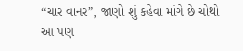“ચાર વાનર”, જાણો શું કહેવા માંગે છે ચોથો
આ પણ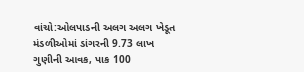વાંચો:ઓલપાડની અલગ અલગ ખેડૂત મંડળીઓમાં ડાંગરની 9.73 લાખ ગુણીની આવક, પાક 100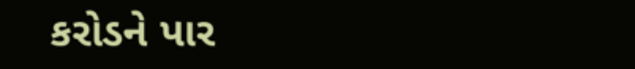કરોડને પાર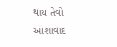થાય તેવો આશાવાદ